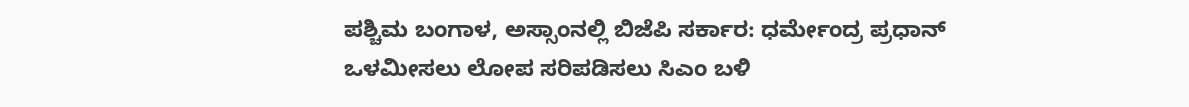ಪಶ್ಚಿಮ ಬಂಗಾಳ, ಅಸ್ಸಾಂನಲ್ಲಿ ಬಿಜೆಪಿ ಸರ್ಕಾರ: ಧರ್ಮೇಂದ್ರ ಪ್ರಧಾನ್
ಒಳಮೀಸಲು ಲೋಪ ಸರಿಪಡಿಸಲು ಸಿಎಂ ಬಳಿ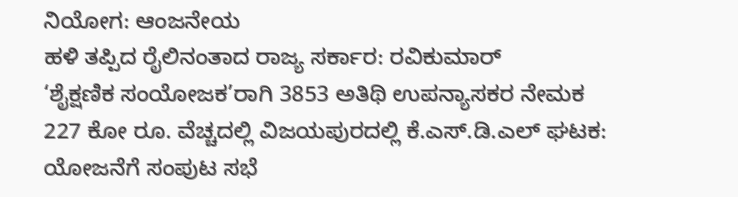ನಿಯೋಗ: ಆಂಜನೇಯ
ಹಳಿ ತಪ್ಪಿದ ರೈಲಿನಂತಾದ ರಾಜ್ಯ ಸರ್ಕಾರ: ರವಿಕುಮಾರ್
‘ಶೈಕ್ಷಣಿಕ ಸಂಯೋಜಕ’ರಾಗಿ 3853 ಅತಿಥಿ ಉಪನ್ಯಾಸಕರ ನೇಮಕ
227 ಕೋ ರೂ. ವೆಚ್ಚದಲ್ಲಿ ವಿಜಯಪುರದಲ್ಲಿ ಕೆ.ಎಸ್.ಡಿ.ಎಲ್ ಘಟಕ: ಯೋಜನೆಗೆ ಸಂಪುಟ ಸಭೆ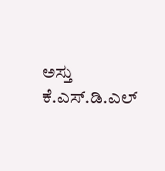ಅಸ್ತು
ಕೆ.ಎಸ್.ಡಿ.ಎಲ್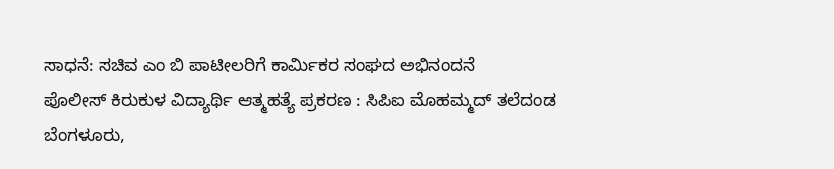ಸಾಧನೆ: ಸಚಿವ ಎಂ ಬಿ ಪಾಟೀಲರಿಗೆ ಕಾರ್ಮಿಕರ ಸಂಘದ ಅಭಿನಂದನೆ
ಪೊಲೀಸ್ ಕಿರುಕುಳ ವಿದ್ಯಾರ್ಥಿ ಆತ್ಮಹತ್ಯೆ ಪ್ರಕರಣ : ಸಿಪಿಐ ಮೊಹಮ್ಮದ್ ತಲೆದಂಡ
ಬೆಂಗಳೂರು,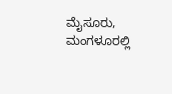ಮೈಸೂರು, ಮಂಗಳೂರಲ್ಲಿ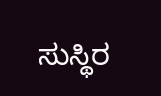ಸುಸ್ಥಿರ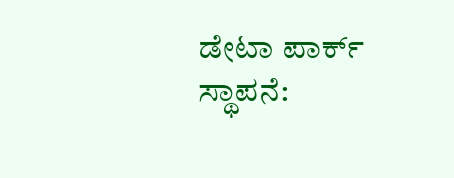ಡೇಟಾ ಪಾರ್ಕ್ ಸ್ಥಾಪನೆ: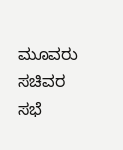ಮೂವರು ಸಚಿವರ ಸಭೆ